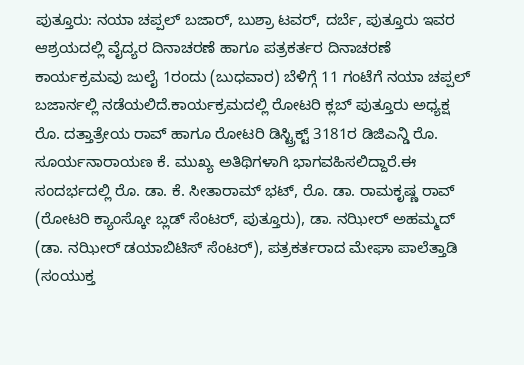ಪುತ್ತೂರು: ನಯಾ ಚಪ್ಪಲ್ ಬಜಾರ್, ಬುಶ್ರಾ ಟವರ್, ದರ್ಬೆ, ಪುತ್ತೂರು ಇವರ ಆಶ್ರಯದಲ್ಲಿ ವೈದ್ಯರ ದಿನಾಚರಣೆ ಹಾಗೂ ಪತ್ರಕರ್ತರ ದಿನಾಚರಣೆ ಕಾರ್ಯಕ್ರಮವು ಜುಲೈ 1ರಂದು (ಬುಧವಾರ) ಬೆಳಿಗ್ಗೆ 11 ಗಂಟೆಗೆ ನಯಾ ಚಪ್ಪಲ್ ಬಜಾರ್ನಲ್ಲಿ ನಡೆಯಲಿದೆ.ಕಾರ್ಯಕ್ರಮದಲ್ಲಿ ರೋಟರಿ ಕ್ಲಬ್ ಪುತ್ತೂರು ಅಧ್ಯಕ್ಷ ರೊ. ದತ್ತಾತ್ರೇಯ ರಾವ್ ಹಾಗೂ ರೋಟರಿ ಡಿಸ್ಟ್ರಿಕ್ಟ್ 3181ರ ಡಿಜಿಎನ್ಡಿ ರೊ. ಸೂರ್ಯನಾರಾಯಣ ಕೆ. ಮುಖ್ಯ ಅತಿಥಿಗಳಾಗಿ ಭಾಗವಹಿಸಲಿದ್ದಾರೆ.ಈ ಸಂದರ್ಭದಲ್ಲಿ ರೊ. ಡಾ. ಕೆ. ಸೀತಾರಾಮ್ ಭಟ್, ರೊ. ಡಾ. ರಾಮಕೃಷ್ಣ ರಾವ್ (ರೋಟರಿ ಕ್ಯಾಂಸ್ಕೋ ಬ್ಲಡ್ ಸೆಂಟರ್, ಪುತ್ತೂರು), ಡಾ. ನಝೀರ್ ಅಹಮ್ಮದ್ (ಡಾ. ನಝೀರ್ ಡಯಾಬಿಟಿಸ್ ಸೆಂಟರ್), ಪತ್ರಕರ್ತರಾದ ಮೇಘಾ ಪಾಲೆತ್ತಾಡಿ (ಸಂಯುಕ್ತ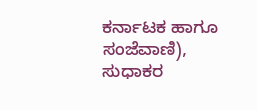ಕರ್ನಾಟಕ ಹಾಗೂ ಸಂಜೆವಾಣಿ), ಸುಧಾಕರ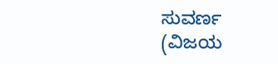ಸುವರ್ಣ (ವಿಜಯ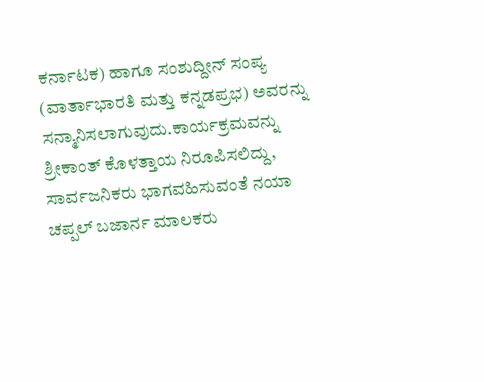ಕರ್ನಾಟಕ) ಹಾಗೂ ಸಂಶುದ್ದೀನ್ ಸಂಪ್ಯ (ವಾರ್ತಾಭಾರತಿ ಮತ್ತು ಕನ್ನಡಪ್ರಭ) ಅವರನ್ನು ಸನ್ಮಾನಿಸಲಾಗುವುದು.ಕಾರ್ಯಕ್ರಮವನ್ನು ಶ್ರೀಕಾಂತ್ ಕೊಳತ್ತಾಯ ನಿರೂಪಿಸಲಿದ್ದು, ಸಾರ್ವಜನಿಕರು ಭಾಗವಹಿಸುವಂತೆ ನಯಾ ಚಪ್ಪಲ್ ಬಜಾರ್ನ ಮಾಲಕರು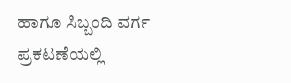ಹಾಗೂ ಸಿಬ್ಬಂದಿ ವರ್ಗ ಪ್ರಕಟಣೆಯಲ್ಲಿ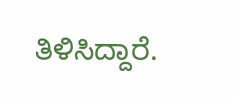ತಿಳಿಸಿದ್ದಾರೆ.